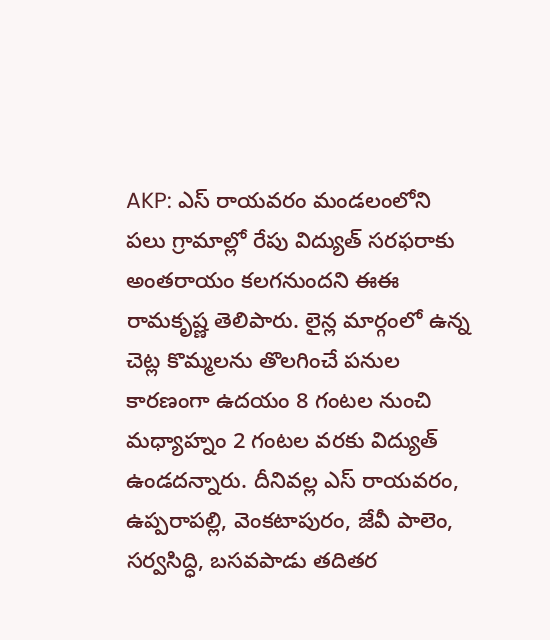AKP: ఎస్ రాయవరం మండలంలోని పలు గ్రామాల్లో రేపు విద్యుత్ సరఫరాకు అంతరాయం కలగనుందని ఈఈ రామకృష్ణ తెలిపారు. లైన్ల మార్గంలో ఉన్న చెట్ల కొమ్మలను తొలగించే పనుల కారణంగా ఉదయం 8 గంటల నుంచి మధ్యాహ్నం 2 గంటల వరకు విద్యుత్ ఉండదన్నారు. దీనివల్ల ఎస్ రాయవరం, ఉప్పరాపల్లి, వెంకటాపురం, జేవీ పాలెం, సర్వసిద్ధి, బసవపాడు తదితర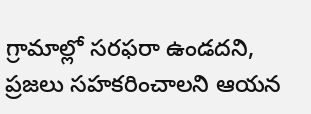గ్రామాల్లో సరఫరా ఉండదని, ప్రజలు సహకరించాలని ఆయన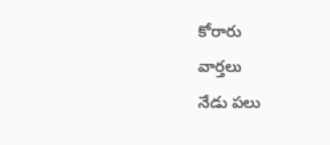కోరారు
వార్తలు
నేడు పలు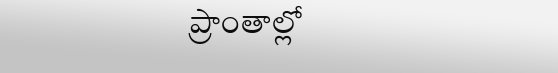ప్రాంతాల్లో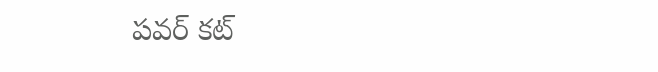పవర్ కట్